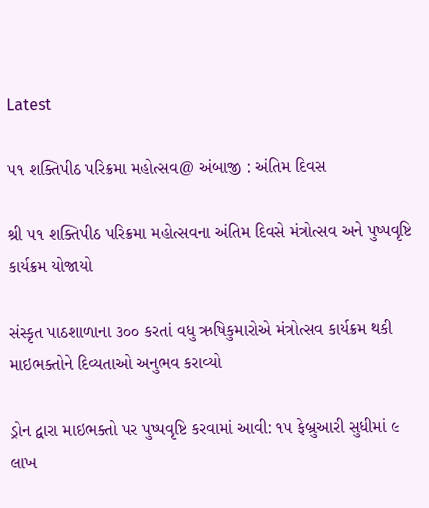Latest

૫૧ શક્તિપીઠ પરિક્રમા મહોત્સવ@ અંબાજી : અંતિમ દિવસ

શ્રી ૫૧ શક્તિપીઠ પરિક્રમા મહોત્સવના અંતિમ દિવસે મંત્રોત્સવ અને પુષ્પવૃષ્ટિ કાર્યક્રમ યોજાયો

સંસ્કૃત પાઠશાળાના ૩૦૦ કરતાં વધુ ઋષિકુમારોએ મંત્રોત્સવ કાર્યક્રમ થકી માઇભક્તોને દિવ્યતાઓ અનુભવ કરાવ્યો

ડ્રોન દ્વારા માઇભક્તો પર પુષ્પવૃષ્ટિ કરવામાં આવી: ૧૫ ફેબ્રુઆરી સુધીમાં ૯ લાખ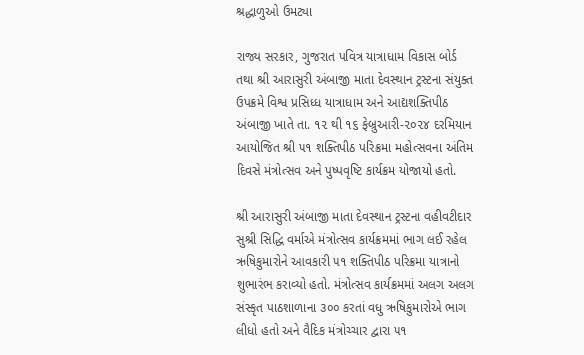શ્રદ્ધાળુઓ ઉમટ્યા

રાજ્ય સરકાર, ગુજરાત પવિત્ર યાત્રાધામ વિકાસ બોર્ડ તથા શ્રી આરાસુરી અંબાજી માતા દેવસ્થાન ટ્રસ્ટના સંયુક્ત ઉપક્રમે વિશ્વ પ્રસિધ્ધ યાત્રાધામ અને આદ્યશક્તિપીઠ અંબાજી ખાતે તા. ૧૨ થી ૧૬ ફેબ્રુઆરી-૨૦૨૪ દરમિયાન આયોજિત શ્રી ૫૧ શક્તિપીઠ પરિક્રમા મહોત્સવના અંતિમ દિવસે મંત્રોત્સવ અને પુષ્પવૃષ્ટિ કાર્યક્રમ યોજાયો હતો.

શ્રી આરાસુરી અંબાજી માતા દેવસ્થાન ટ્રસ્ટના વહીવટીદાર સુશ્રી સિદ્ધિ વર્માએ મંત્રોત્સવ કાર્યક્રમમાં ભાગ લઈ રહેલ ઋષિકુમારોને આવકારી ૫૧ શક્તિપીઠ પરિક્રમા યાત્રાનો શુભારંભ કરાવ્યો હતો. મંત્રોત્સવ કાર્યક્રમમાં અલગ અલગ સંસ્કૃત પાઠશાળાના ૩૦૦ કરતાં વધુ ઋષિકુમારોએ ભાગ લીધો હતો અને વૈદિક મંત્રોચ્ચાર દ્વારા ૫૧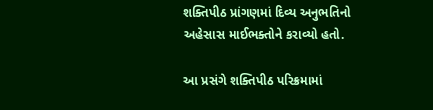શક્તિપીઠ પ્રાંગણમાં દિવ્ય અનુભતિનો અહેસાસ માઈભક્તોને કરાવ્યો હતો.

આ પ્રસંગે શક્તિપીઠ પરિક્રમામાં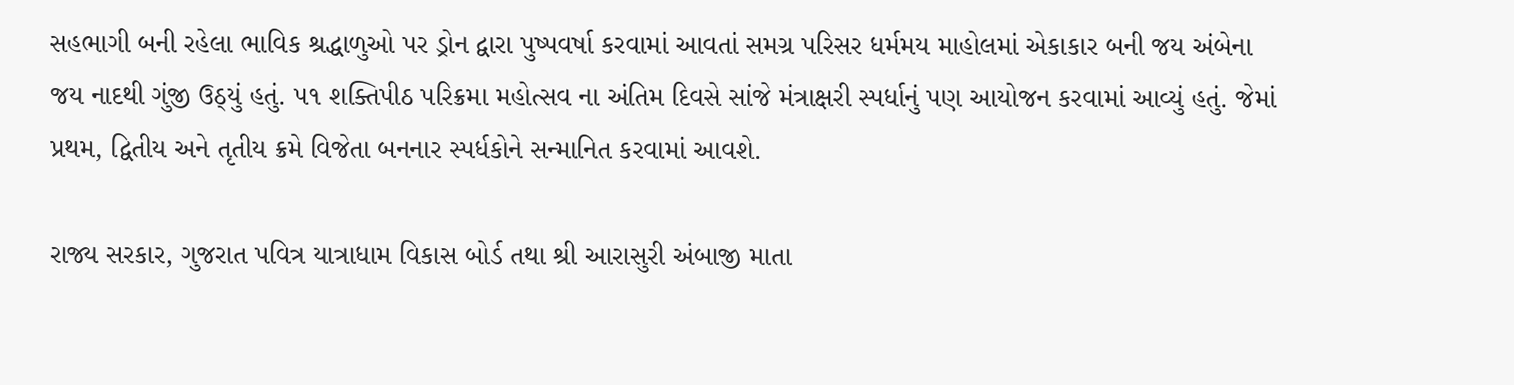સહભાગી બની રહેલા ભાવિક શ્રદ્ધાળુઓ પર ડ્રોન દ્વારા પુષ્પવર્ષા કરવામાં આવતાં સમગ્ર પરિસર ધર્મમય માહોલમાં એકાકાર બની જય અંબેના જય નાદથી ગુંજી ઉઠ્યું હતું. ૫૧ શક્તિપીઠ પરિક્રમા મહોત્સવ ના અંતિમ દિવસે સાંજે મંત્રાક્ષરી સ્પર્ધાનું પણ આયોજન કરવામાં આવ્યું હતું. જેમાં પ્રથમ, દ્વિતીય અને તૃતીય ક્રમે વિજેતા બનનાર સ્પર્ધકોને સન્માનિત કરવામાં આવશે.

રાજ્ય સરકાર, ગુજરાત પવિત્ર યાત્રાધામ વિકાસ બોર્ડ તથા શ્રી આરાસુરી અંબાજી માતા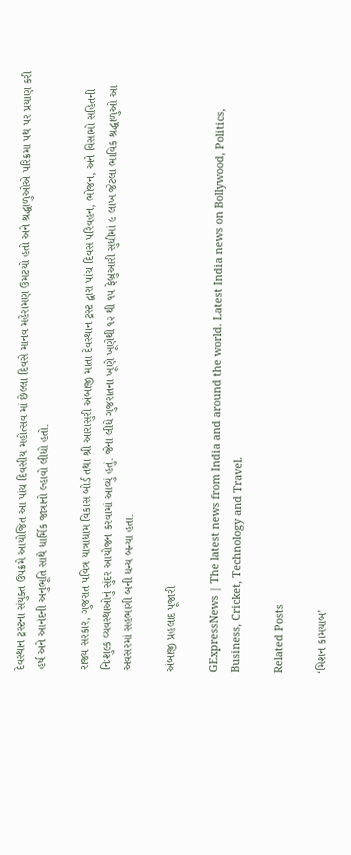દેવસ્થાન ટ્રસ્ટના સંયુક્ત ઉપક્રમે આયોજિત આ પાંચ દિવસીય મહોત્સવ માં છેલ્લા દિવસે માનવ મહેરામણ ઉમટયો હતો અને શ્રદ્ધાળુઓએ પરિક્રમા પથ પર પ્રયાણ કરી હર્ષ અને આનંદની અનુભૂતિ સાથે ધાર્મિક જાત્રાનો લ્હાવો લીધો હતો.

રાજ્ય સરકાર, ગુજરાત પવિત્ર યાત્રાધામ વિકાસ બોર્ડ તથા શ્રી આરાસુરી અંબાજી માતા દેવસ્થાન ટ્રસ્ટ દ્વારા પાંચ દિવસ પરિવહન, ભોજન, અને વિસામો સહિતની નિઃશુલ્ક વ્યવસ્થાઓનું સુંદર આયોજન કરવામાં આવ્યું હતું. જેના લીધે ગુજરાતના ખૂણે ખૂણેથી ૧૨ થી ૧૫ ફેબ્રુઆરી સુધીમાં ૯ લાખ જેટલા ભાવિક શ્રદ્ધાળુઓ આ અવસરમાં સહભાગી બની ધન્ય બન્યા હતા.

અંબાજી પ્રહલાદ પૂજારી

GExpressNews | The latest news from India and around the world. Latest India news on Bollywood, Politics, Business, Cricket, Technology and Travel.

Related Posts

‘મિશન કામયાબ’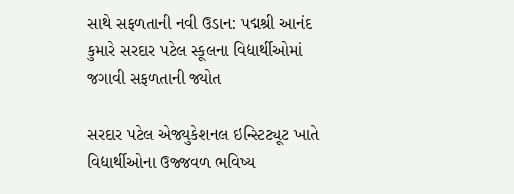સાથે સફળતાની નવી ઉડાન: પદ્મશ્રી આનંદ કુમારે સરદાર પટેલ સ્કૂલના વિદ્યાર્થીઓમાં જગાવી સફળતાની જ્યોત

સરદાર પટેલ એજ્યુકેશનલ ઇન્સ્ટિટ્યૂટ ખાતે વિદ્યાર્થીઓના ઉજ્જવળ ભવિષ્ય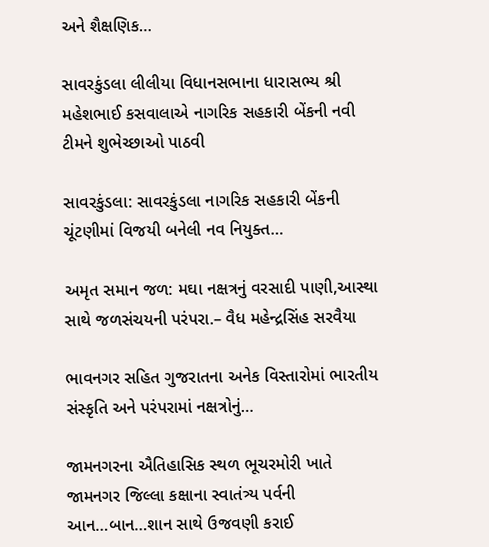અને શૈક્ષણિક…

સાવરકુંડલા લીલીયા વિધાનસભાના ધારાસભ્ય શ્રી મહેશભાઈ કસવાલાએ નાગરિક સહકારી બેંકની નવી ટીમને શુભેચ્છાઓ પાઠવી

સાવરકુંડલા: સાવરકુંડલા નાગરિક સહકારી બેંકની ચૂંટણીમાં વિજયી બનેલી નવ નિયુક્ત…

અમૃત સમાન જળ: મઘા નક્ષત્રનું વરસાદી પાણી,આસ્થા સાથે જળસંચયની પરંપરા.– વૈધ મહેન્દ્રસિંહ સરવૈયા

ભાવનગર સહિત ગુજરાતના અનેક વિસ્તારોમાં ભારતીય સંસ્કૃતિ અને પરંપરામાં નક્ષત્રોનું…

જામનગરના ઐતિહાસિક સ્થળ ભૂચરમોરી ખાતે જામનગર જિલ્લા કક્ષાના સ્વાતંત્ર્ય પર્વની આન…બાન…શાન સાથે ઉજવણી કરાઈ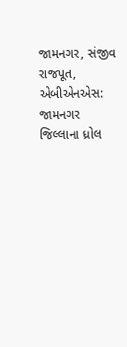જામનગર, સંજીવ રાજપૂત, એબીએનએસ: જામનગર જિલ્લાના ધ્રોલ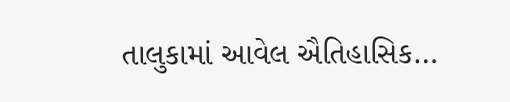તાલુકામાં આવેલ ઐતિહાસિક…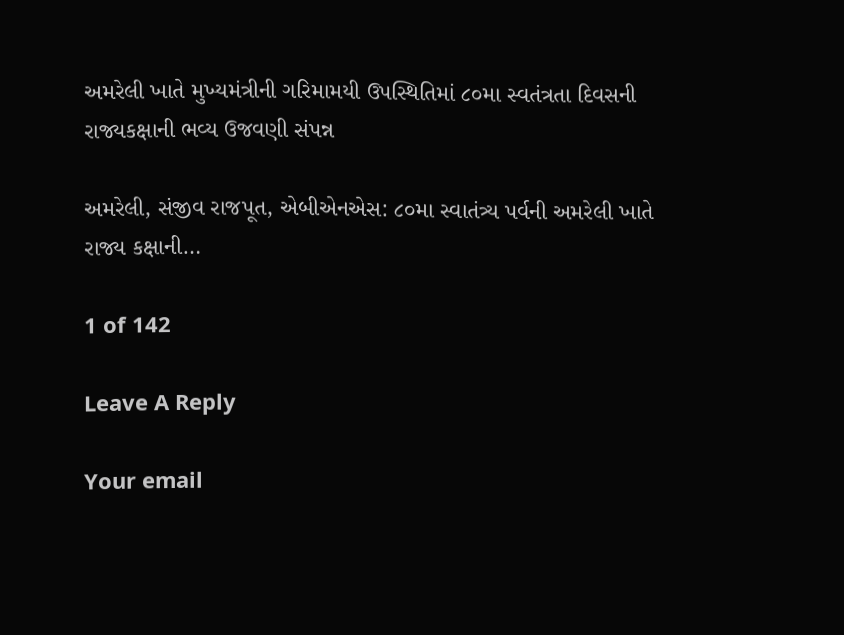અમરેલી ખાતે મુખ્યમંત્રીની ગરિમામયી ઉપસ્થિતિમાં ૮૦મા સ્વતંત્રતા દિવસની રાજ્યકક્ષાની ભવ્ય ઉજવણી સંપન્ન

અમરેલી, સંજીવ રાજપૂત, એબીએનએસ: ૮૦મા સ્વાતંત્ર્ય પર્વની અમરેલી ખાતે રાજ્ય કક્ષાની…

1 of 142

Leave A Reply

Your email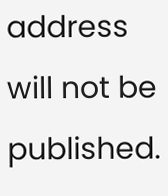address will not be published.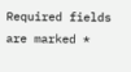Required fields are marked *